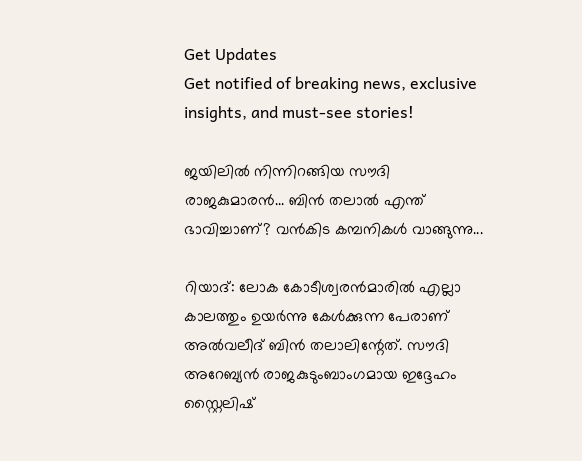Get Updates
Get notified of breaking news, exclusive insights, and must-see stories!

ജയിലില്‍ നിന്നിറങ്ങിയ സൗദി രാജകുമാരന്‍... ബിന്‍ തലാല്‍ എന്ത് ഭാവിച്ചാണ്? വന്‍കിട കമ്പനികള്‍ വാങ്ങുന്നു...

റിയാദ്: ലോക കോടീശ്വരന്‍മാരില്‍ എല്ലാ കാലത്തും ഉയര്‍ന്നു കേള്‍ക്കുന്ന പേരാണ് അല്‍വലീദ് ബിന്‍ തലാലിന്റേത്. സൗദി അറേബ്യന്‍ രാജകുടുംബാംഗമായ ഇദ്ദേഹം സ്റ്റൈലിഷ്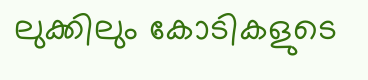ലുക്കിലും കോടികളുടെ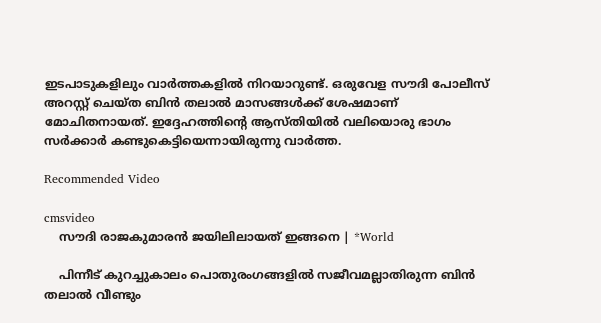ഇടപാടുകളിലും വാര്‍ത്തകളില്‍ നിറയാറുണ്ട്. ഒരുവേള സൗദി പോലീസ് അറസ്റ്റ് ചെയ്ത ബിന്‍ തലാല്‍ മാസങ്ങള്‍ക്ക് ശേഷമാണ് മോചിതനായത്. ഇദ്ദേഹത്തിന്റെ ആസ്തിയില്‍ വലിയൊരു ഭാഗം സര്‍ക്കാര്‍ കണ്ടുകെട്ടിയെന്നായിരുന്നു വാര്‍ത്ത.

Recommended Video

cmsvideo
    സൗദി രാജകുമാരൻ ജയിലിലായത് ഇങ്ങനെ | *World

    പിന്നീട് കുറച്ചുകാലം പൊതുരംഗങ്ങളില്‍ സജീവമല്ലാതിരുന്ന ബിന്‍ തലാല്‍ വീണ്ടും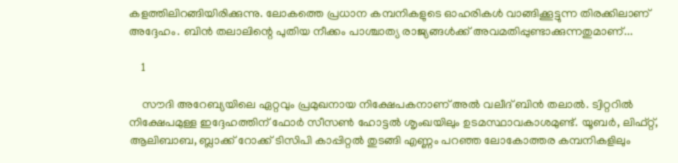കളത്തിലിറങ്ങിയിരിക്കുന്നു. ലോകത്തെ പ്രധാന കമ്പനികളുടെ ഓഹരികള്‍ വാങ്ങിക്കൂട്ടുന്ന തിരക്കിലാണ് അദ്ദേഹം. ബിന്‍ തലാലിന്റെ പുതിയ നീക്കം പാശ്ചാത്യ രാജ്യങ്ങള്‍ക്ക് അവമതിപ്പുണ്ടാക്കുന്നതുമാണ്...

    1

    സൗദി അറേബ്യയിലെ ഏറ്റവും പ്രമുഖനായ നിക്ഷേപകനാണ് അല്‍ വലീദ് ബിന്‍ തലാല്‍. ട്വിറ്ററില്‍ നിക്ഷേപമുള്ള ഇദ്ദേഹത്തിന് ഫോര്‍ സീസണ്‍ ഹോട്ടല്‍ ശൃംഖയിലും ഉടമസ്ഥാവകാശമുണ്ട്. യൂബര്‍, ലിഫ്റ്റ്, ആലിബാബ, ബ്ലാക്ക് റോക്ക് ടിസിപി കാപ്പിറ്റല്‍ തുടങ്ങി എണ്ണം പറഞ്ഞ ലോകോത്തര കമ്പനികളിലും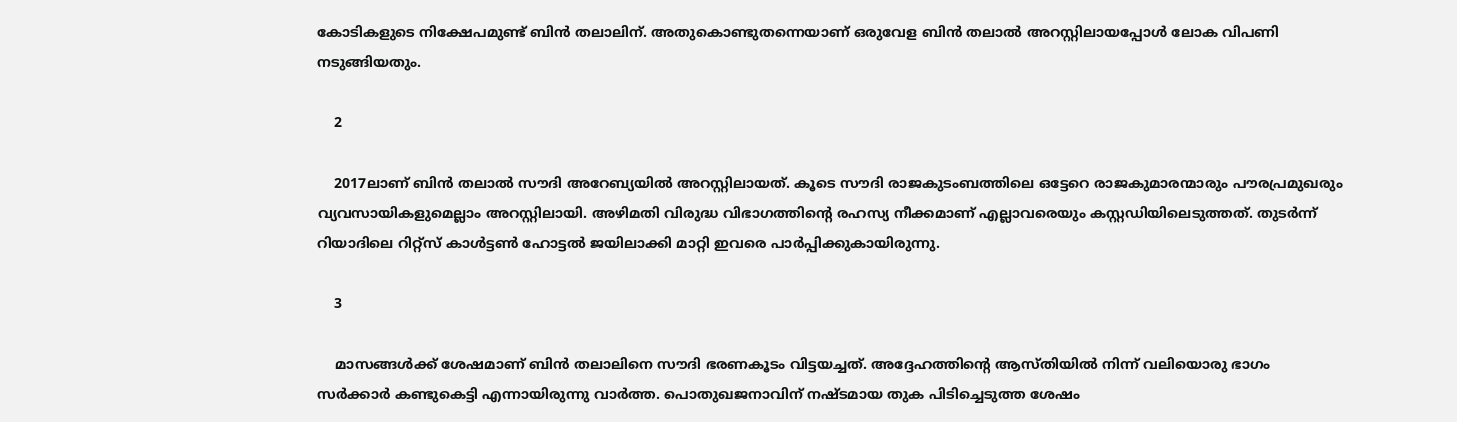കോടികളുടെ നിക്ഷേപമുണ്ട് ബിന്‍ തലാലിന്. അതുകൊണ്ടുതന്നെയാണ് ഒരുവേള ബിന്‍ തലാല്‍ അറസ്റ്റിലായപ്പോള്‍ ലോക വിപണി നടുങ്ങിയതും.

    2

    2017ലാണ് ബിന്‍ തലാല്‍ സൗദി അറേബ്യയില്‍ അറസ്റ്റിലായത്. കൂടെ സൗദി രാജകുടംബത്തിലെ ഒട്ടേറെ രാജകുമാരന്മാരും പൗരപ്രമുഖരും വ്യവസായികളുമെല്ലാം അറസ്റ്റിലായി. അഴിമതി വിരുദ്ധ വിഭാഗത്തിന്റെ രഹസ്യ നീക്കമാണ് എല്ലാവരെയും കസ്റ്റഡിയിലെടുത്തത്. തുടര്‍ന്ന് റിയാദിലെ റിറ്റ്‌സ് കാള്‍ട്ടണ്‍ ഹോട്ടല്‍ ജയിലാക്കി മാറ്റി ഇവരെ പാര്‍പ്പിക്കുകായിരുന്നു.

    3

    മാസങ്ങള്‍ക്ക് ശേഷമാണ് ബിന്‍ തലാലിനെ സൗദി ഭരണകൂടം വിട്ടയച്ചത്. അദ്ദേഹത്തിന്റെ ആസ്തിയില്‍ നിന്ന് വലിയൊരു ഭാഗം സര്‍ക്കാര്‍ കണ്ടുകെട്ടി എന്നായിരുന്നു വാര്‍ത്ത. പൊതുഖജനാവിന് നഷ്ടമായ തുക പിടിച്ചെടുത്ത ശേഷം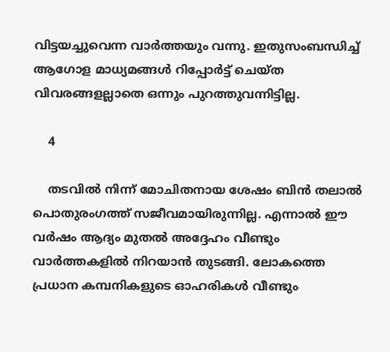വിട്ടയച്ചുവെന്ന വാര്‍ത്തയും വന്നു. ഇതുസംബന്ധിച്ച് ആഗോള മാധ്യമങ്ങള്‍ റിപ്പോര്‍ട്ട് ചെയ്ത വിവരങ്ങളല്ലാതെ ഒന്നും പുറത്തുവന്നിട്ടില്ല.

    4

    തടവില്‍ നിന്ന് മോചിതനായ ശേഷം ബിന്‍ തലാല്‍ പൊതുരംഗത്ത് സജീവമായിരുന്നില്ല. എന്നാല്‍ ഈ വര്‍ഷം ആദ്യം മുതല്‍ അദ്ദേഹം വീണ്ടും വാര്‍ത്തകളില്‍ നിറയാന്‍ തുടങ്ങി. ലോകത്തെ പ്രധാന കമ്പനികളുടെ ഓഹരികള്‍ വീണ്ടും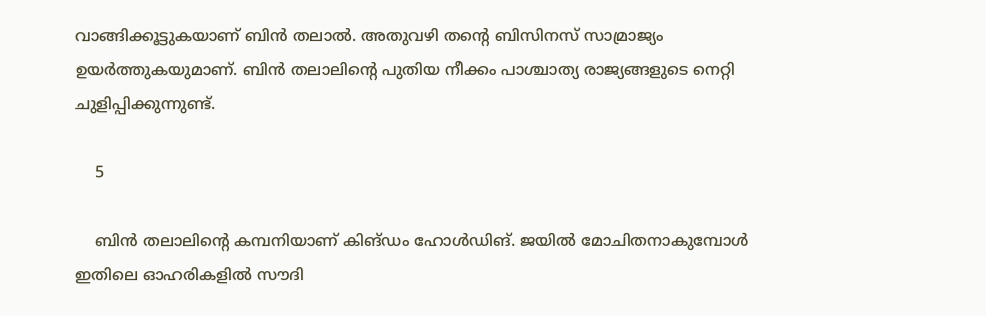വാങ്ങിക്കൂട്ടുകയാണ് ബിന്‍ തലാല്‍. അതുവഴി തന്റെ ബിസിനസ് സാമ്രാജ്യം ഉയര്‍ത്തുകയുമാണ്. ബിന്‍ തലാലിന്റെ പുതിയ നീക്കം പാശ്ചാത്യ രാജ്യങ്ങളുടെ നെറ്റി ചുളിപ്പിക്കുന്നുണ്ട്.

    5

    ബിന്‍ തലാലിന്റെ കമ്പനിയാണ് കിങ്ഡം ഹോള്‍ഡിങ്. ജയില്‍ മോചിതനാകുമ്പോള്‍ ഇതിലെ ഓഹരികളില്‍ സൗദി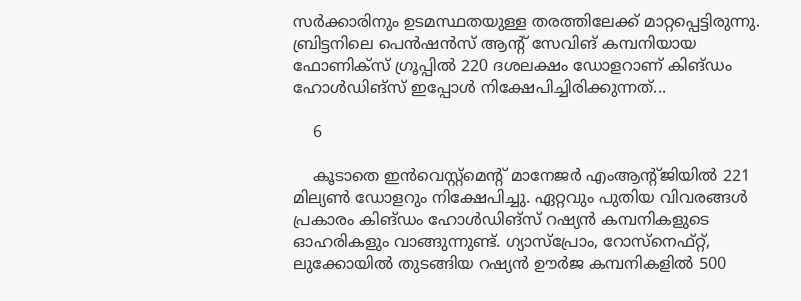സര്‍ക്കാരിനും ഉടമസ്ഥതയുള്ള തരത്തിലേക്ക് മാറ്റപ്പെട്ടിരുന്നു. ബ്രിട്ടനിലെ പെന്‍ഷന്‍സ് ആന്റ് സേവിങ് കമ്പനിയായ ഫോണിക്‌സ് ഗ്രൂപ്പില്‍ 220 ദശലക്ഷം ഡോളറാണ് കിങ്ഡം ഹോള്‍ഡിങ്‌സ് ഇപ്പോള്‍ നിക്ഷേപിച്ചിരിക്കുന്നത്...

    6

    കൂടാതെ ഇന്‍വെസ്റ്റ്‌മെന്റ് മാനേജര്‍ എംആന്റ്ജിയില്‍ 221 മില്യണ്‍ ഡോളറും നിക്ഷേപിച്ചു. ഏറ്റവും പുതിയ വിവരങ്ങള്‍ പ്രകാരം കിങ്ഡം ഹോള്‍ഡിങ്‌സ് റഷ്യന്‍ കമ്പനികളുടെ ഓഹരികളും വാങ്ങുന്നുണ്ട്. ഗ്യാസ്‌പ്രോം, റോസ്‌നെഫ്റ്റ്, ലുക്കോയില്‍ തുടങ്ങിയ റഷ്യന്‍ ഊര്‍ജ കമ്പനികളില്‍ 500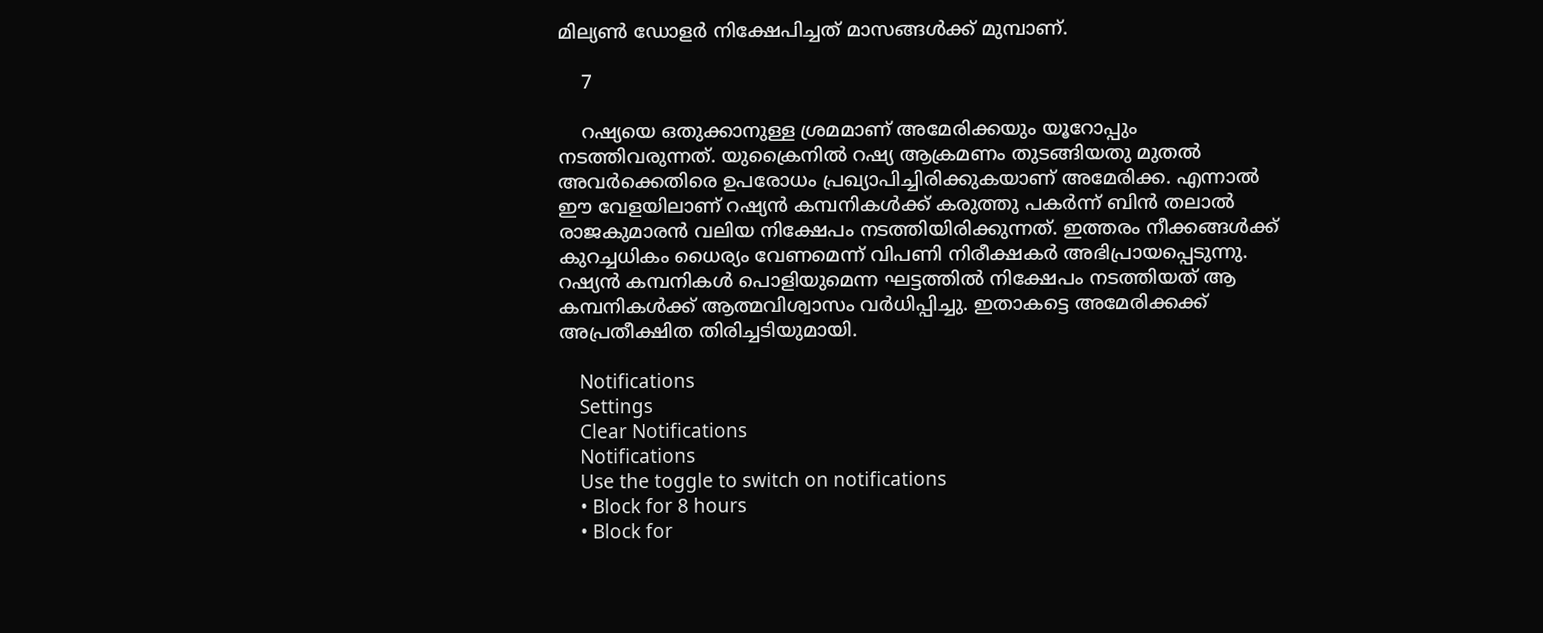മില്യണ്‍ ഡോളര്‍ നിക്ഷേപിച്ചത് മാസങ്ങള്‍ക്ക് മുമ്പാണ്.

    7

    റഷ്യയെ ഒതുക്കാനുള്ള ശ്രമമാണ് അമേരിക്കയും യൂറോപ്പും നടത്തിവരുന്നത്. യുക്രൈനില്‍ റഷ്യ ആക്രമണം തുടങ്ങിയതു മുതല്‍ അവര്‍ക്കെതിരെ ഉപരോധം പ്രഖ്യാപിച്ചിരിക്കുകയാണ് അമേരിക്ക. എന്നാല്‍ ഈ വേളയിലാണ് റഷ്യന്‍ കമ്പനികള്‍ക്ക് കരുത്തു പകര്‍ന്ന് ബിന്‍ തലാല്‍ രാജകുമാരന്‍ വലിയ നിക്ഷേപം നടത്തിയിരിക്കുന്നത്. ഇത്തരം നീക്കങ്ങള്‍ക്ക് കുറച്ചധികം ധൈര്യം വേണമെന്ന് വിപണി നിരീക്ഷകര്‍ അഭിപ്രായപ്പെടുന്നു. റഷ്യന്‍ കമ്പനികള്‍ പൊളിയുമെന്ന ഘട്ടത്തില്‍ നിക്ഷേപം നടത്തിയത് ആ കമ്പനികള്‍ക്ക് ആത്മവിശ്വാസം വര്‍ധിപ്പിച്ചു. ഇതാകട്ടെ അമേരിക്കക്ക് അപ്രതീക്ഷിത തിരിച്ചടിയുമായി.

    Notifications
    Settings
    Clear Notifications
    Notifications
    Use the toggle to switch on notifications
    • Block for 8 hours
    • Block for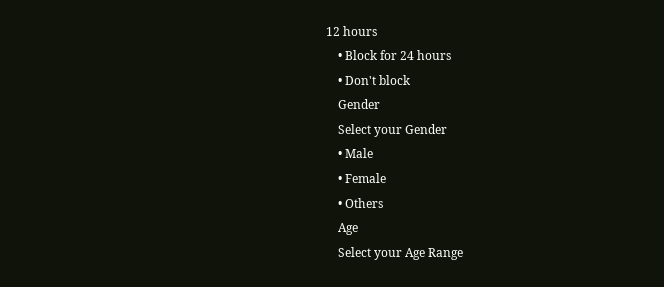12 hours
    • Block for 24 hours
    • Don't block
    Gender
    Select your Gender
    • Male
    • Female
    • Others
    Age
    Select your Age Range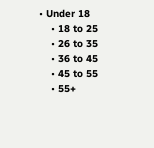• Under 18
    • 18 to 25
    • 26 to 35
    • 36 to 45
    • 45 to 55
    • 55+